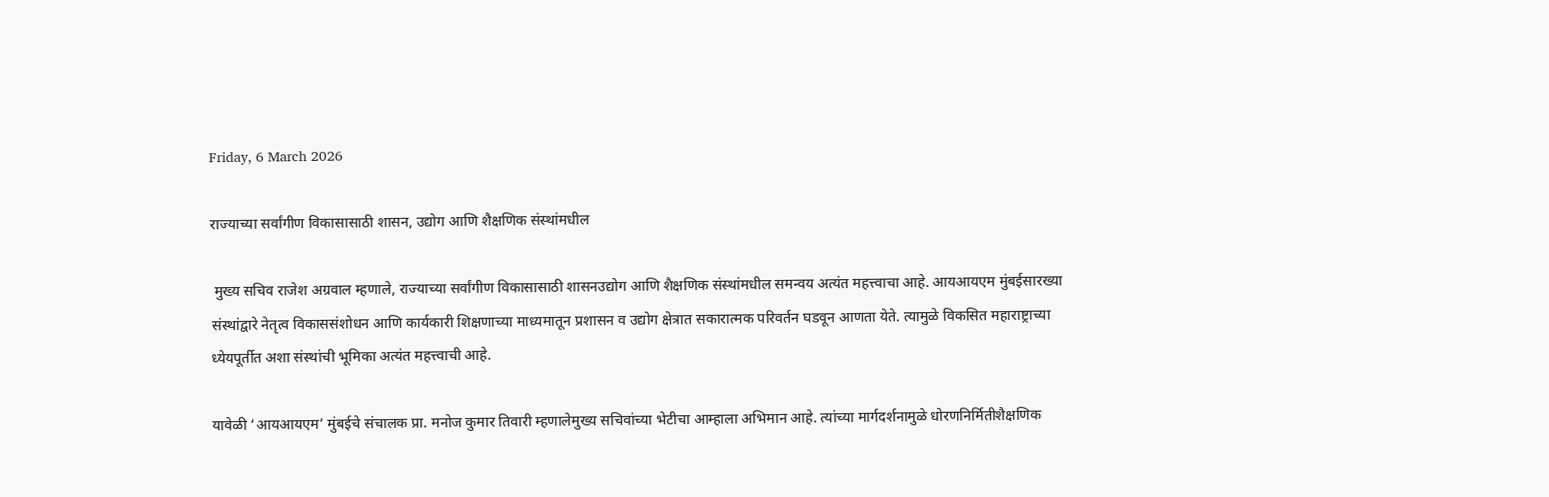Friday, 6 March 2026

राज्याच्या सर्वांगीण विकासासाठी शासन, उद्योग आणि शैक्षणिक संस्थांमधील

 मुख्य सचिव राजेश अग्रवाल म्हणाले, राज्याच्या सर्वांगीण विकासासाठी शासनउद्योग आणि शैक्षणिक संस्थांमधील समन्वय अत्यंत महत्त्वाचा आहे. आयआयएम मुंबईसारख्या संस्थांद्वारे नेतृत्व विकाससंशोधन आणि कार्यकारी शिक्षणाच्या माध्यमातून प्रशासन व उद्योग क्षेत्रात सकारात्मक परिवर्तन घडवून आणता येते. त्यामुळे विकसित महाराष्ट्राच्या ध्येयपूर्तीत अशा संस्थांची भूमिका अत्यंत महत्त्वाची आहे.

यावेळी ‘आयआयएम’ मुंबईचे संचालक प्रा. मनोज कुमार तिवारी म्हणालेमुख्य सचिवांच्या भेटीचा आम्हाला अभिमान आहे. त्यांच्या मार्गदर्शनामुळे धोरणनिर्मितीशैक्षणिक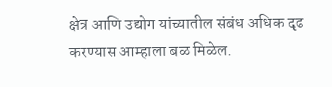क्षेत्र आणि उद्योग यांच्यातील संबंध अधिक दृढ करण्यास आम्हाला बळ मिळेल.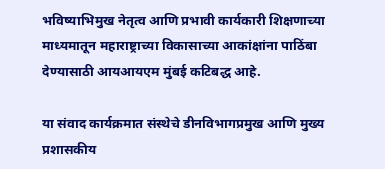भविष्याभिमुख नेतृत्व आणि प्रभावी कार्यकारी शिक्षणाच्या माध्यमातून महाराष्ट्राच्या विकासाच्या आकांक्षांना पाठिंबा देण्यासाठी आयआयएम मुंबई कटिबद्ध आहे.

या संवाद कार्यक्रमात संस्थेचे डीनविभागप्रमुख आणि मुख्य प्रशासकीय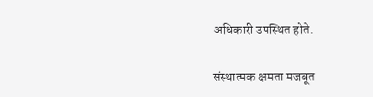अधिकारी उपस्थित होते.

संस्थात्मक क्षमता मजबूत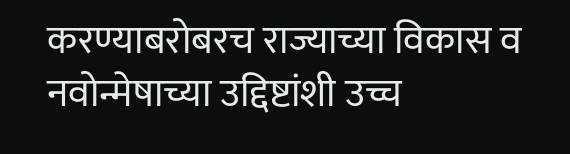करण्याबरोबरच राज्याच्या विकास व नवोन्मेषाच्या उद्दिष्टांशी उच्च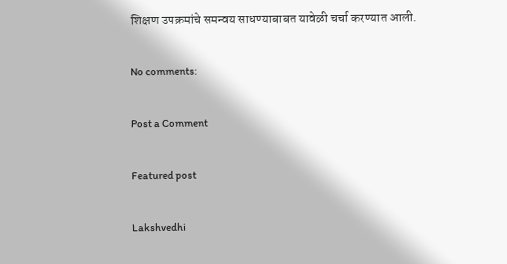शिक्षण उपक्रमांचे समन्वय साधण्याबाबत यावेळी चर्चा करण्यात आली.

No comments:

Post a Comment

Featured post

Lakshvedhi